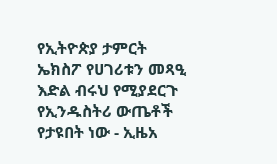የኢትዮጵያ ታምርት ኤክስፖ የሀገሪቱን መጻዒ እድል ብሩህ የሚያደርጉ የኢንዱስትሪ ውጤቶች የታዩበት ነው - ኢዜአ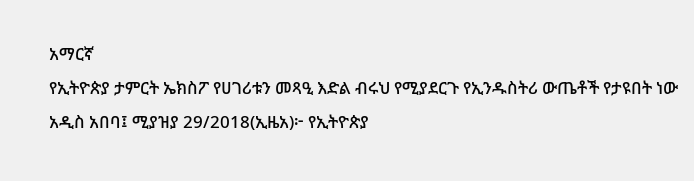አማርኛ
የኢትዮጵያ ታምርት ኤክስፖ የሀገሪቱን መጻዒ እድል ብሩህ የሚያደርጉ የኢንዱስትሪ ውጤቶች የታዩበት ነው
አዲስ አበባ፤ ሚያዝያ 29/2018(ኢዜአ)፦ የኢትዮጵያ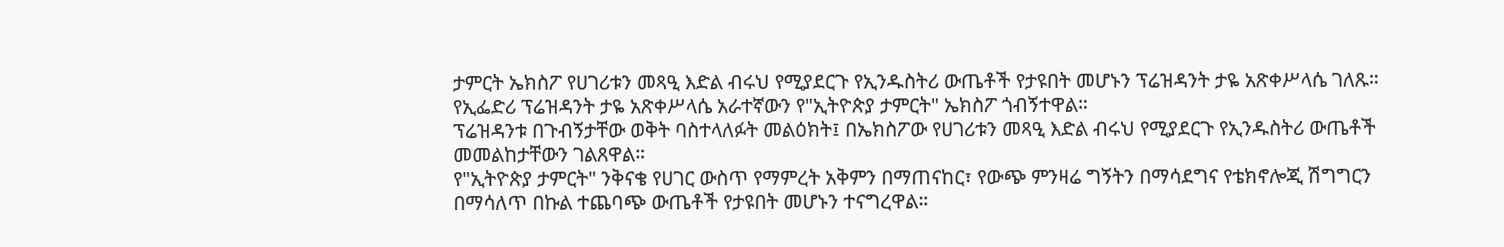ታምርት ኤክስፖ የሀገሪቱን መጻዒ እድል ብሩህ የሚያደርጉ የኢንዱስትሪ ውጤቶች የታዩበት መሆኑን ፕሬዝዳንት ታዬ አጽቀሥላሴ ገለጹ።
የኢፌድሪ ፕሬዝዳንት ታዬ አጽቀሥላሴ አራተኛውን የ"ኢትዮጵያ ታምርት" ኤክስፖ ጎብኝተዋል።
ፕሬዝዳንቱ በጉብኝታቸው ወቅት ባስተላለፉት መልዕክት፤ በኤክስፖው የሀገሪቱን መጻዒ እድል ብሩህ የሚያደርጉ የኢንዱስትሪ ውጤቶች መመልከታቸውን ገልጸዋል።
የ"ኢትዮጵያ ታምርት" ንቅናቄ የሀገር ውስጥ የማምረት አቅምን በማጠናከር፣ የውጭ ምንዛሬ ግኝትን በማሳደግና የቴክኖሎጂ ሽግግርን በማሳለጥ በኩል ተጨባጭ ውጤቶች የታዩበት መሆኑን ተናግረዋል።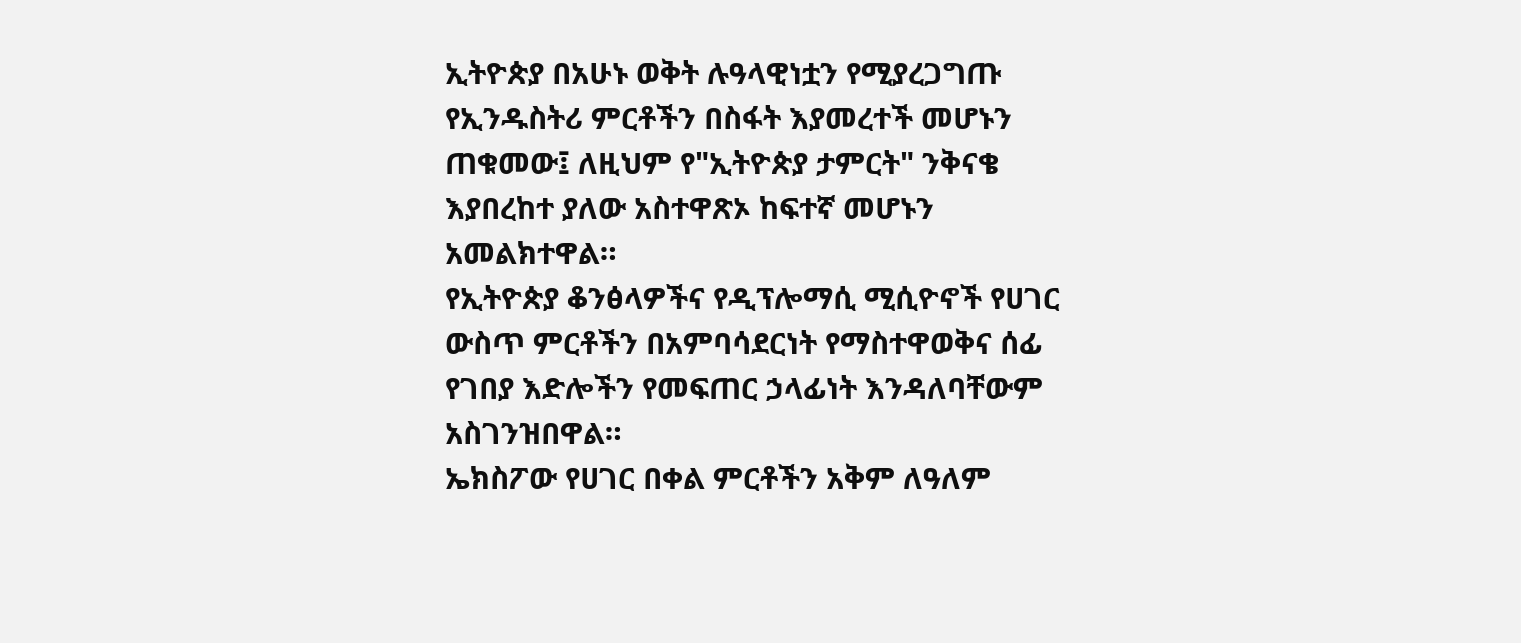ኢትዮጵያ በአሁኑ ወቅት ሉዓላዊነቷን የሚያረጋግጡ የኢንዱስትሪ ምርቶችን በስፋት እያመረተች መሆኑን ጠቁመው፤ ለዚህም የ"ኢትዮጵያ ታምርት" ንቅናቄ እያበረከተ ያለው አስተዋጽኦ ከፍተኛ መሆኑን አመልክተዋል።
የኢትዮጵያ ቆንፅላዎችና የዲፕሎማሲ ሚሲዮኖች የሀገር ውስጥ ምርቶችን በአምባሳደርነት የማስተዋወቅና ሰፊ የገበያ እድሎችን የመፍጠር ኃላፊነት እንዳለባቸውም አስገንዝበዋል።
ኤክስፖው የሀገር በቀል ምርቶችን አቅም ለዓለም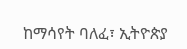ከማሳየት ባለፈ፣ ኢትዮጵያ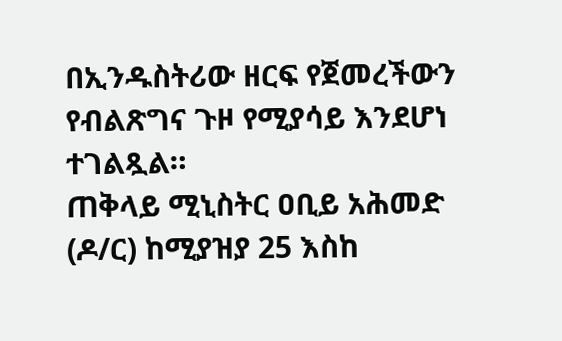በኢንዱስትሪው ዘርፍ የጀመረችውን የብልጽግና ጉዞ የሚያሳይ እንደሆነ ተገልጿል።
ጠቅላይ ሚኒስትር ዐቢይ አሕመድ (ዶ/ር) ከሚያዝያ 25 እስከ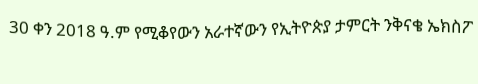30 ቀን 2018 ዓ.ም የሚቆየውን አራተኛውን የኢትዮጵያ ታምርት ንቅናቄ ኤክስፖ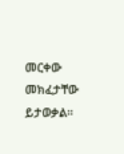መርቀው መክፈታቸው ይታወቃል።